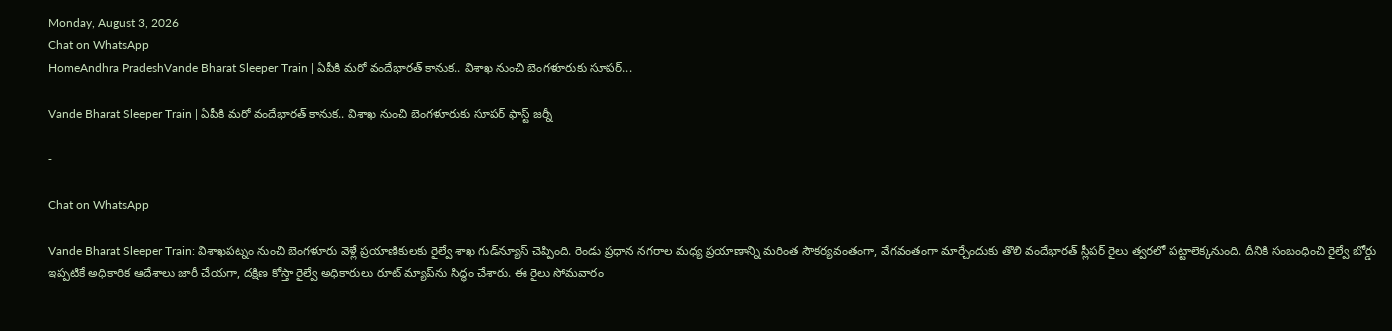Monday, August 3, 2026
Chat on WhatsApp
HomeAndhra PradeshVande Bharat Sleeper Train | ఏపీకి మరో వందేభారత్ కానుక.. విశాఖ నుంచి బెంగళూరుకు సూపర్...

Vande Bharat Sleeper Train | ఏపీకి మరో వందేభారత్ కానుక.. విశాఖ నుంచి బెంగళూరుకు సూపర్ ఫాస్ట్ జర్నీ

-

Chat on WhatsApp

Vande Bharat Sleeper Train: విశాఖపట్నం నుంచి బెంగళూరు వెళ్లే ప్రయాణికులకు రైల్వే శాఖ గుడ్‌న్యూస్ చెప్పింది. రెండు ప్రధాన నగరాల మధ్య ప్రయాణాన్ని మరింత సౌకర్యవంతంగా, వేగవంతంగా మార్చేందుకు తొలి వందేభారత్ స్లీపర్ రైలు త్వరలో పట్టాలెక్కనుంది. దీనికి సంబంధించి రైల్వే బోర్డు ఇప్పటికే అధికారిక ఆదేశాలు జారీ చేయగా, దక్షిణ కోస్తా రైల్వే అధికారులు రూట్ మ్యాప్‌ను సిద్ధం చేశారు. ఈ రైలు సోమవారం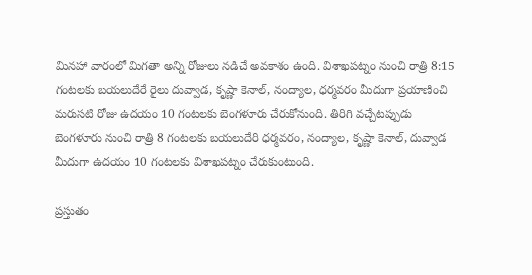మినహా వారంలో మిగతా అన్ని రోజులు నడిచే అవకాశం ఉంది. విశాఖపట్నం నుంచి రాత్రి 8:15 గంటలకు బయలుదేరే రైలు దువ్వాడ, కృష్ణా కెనాల్, నంద్యాల, ధర్మవరం మీదుగా ప్రయాణించి మరుసటి రోజు ఉదయం 10 గంటలకు బెంగళూరు చేరుకోనుంది. తిరిగి వచ్చేటప్పుడు బెంగళూరు నుంచి రాత్రి 8 గంటలకు బయలుదేరి ధర్మవరం, నంద్యాల, కృష్ణా కెనాల్, దువ్వాడ మీదుగా ఉదయం 10 గంటలకు విశాఖపట్నం చేరుకుంటుంది.

ప్రస్తుతం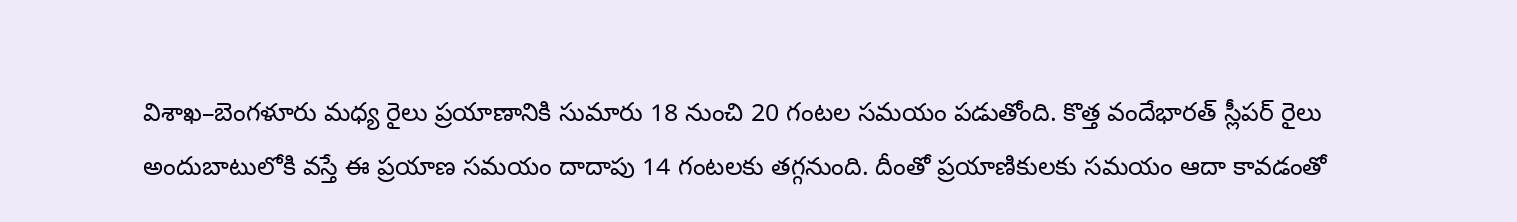విశాఖ–బెంగళూరు మధ్య రైలు ప్రయాణానికి సుమారు 18 నుంచి 20 గంటల సమయం పడుతోంది. కొత్త వందేభారత్ స్లీపర్ రైలు అందుబాటులోకి వస్తే ఈ ప్రయాణ సమయం దాదాపు 14 గంటలకు తగ్గనుంది. దీంతో ప్రయాణికులకు సమయం ఆదా కావడంతో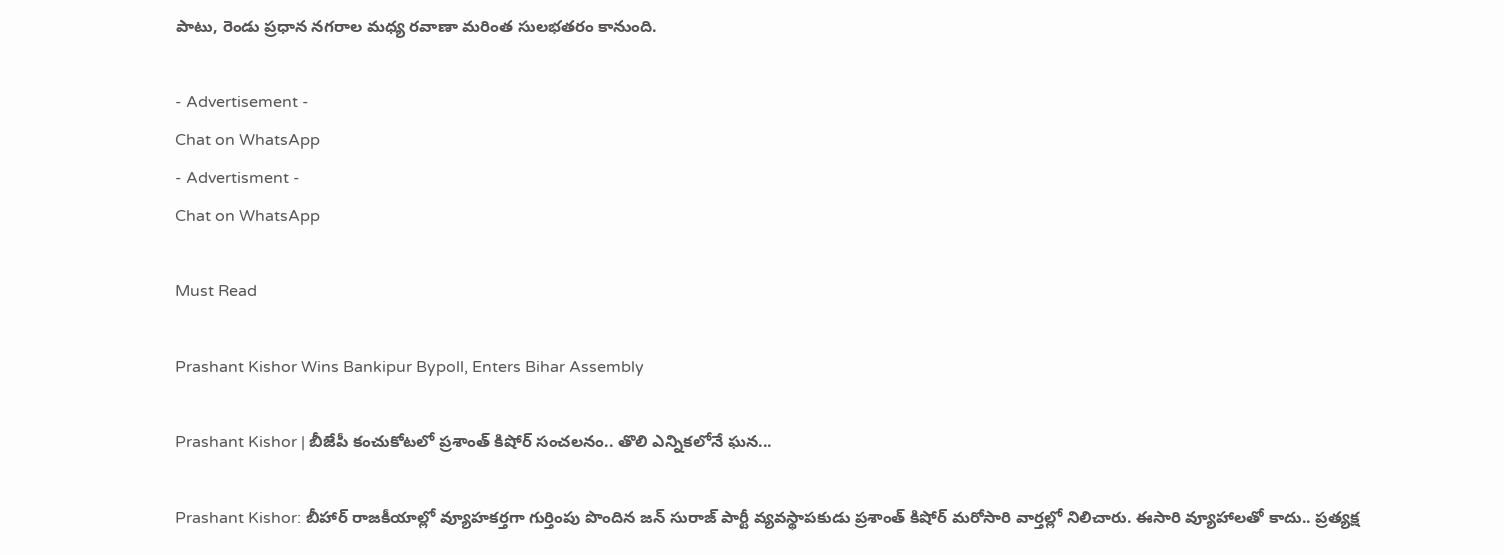పాటు, రెండు ప్రధాన నగరాల మధ్య రవాణా మరింత సులభతరం కానుంది.

- Advertisement -
Chat on WhatsApp
- Advertisment -
Chat on WhatsApp

Must Read

Prashant Kishor Wins Bankipur Bypoll, Enters Bihar Assembly

Prashant Kishor | బీజేపీ కంచుకోటలో ప్రశాంత్ కిషోర్ సంచలనం.. తొలి ఎన్నికలోనే ఘన...

Prashant Kishor: బీహార్ రాజకీయాల్లో వ్యూహకర్తగా గుర్తింపు పొందిన జన్ సురాజ్ పార్టీ వ్యవస్థాపకుడు ప్రశాంత్ కిషోర్ మరోసారి వార్తల్లో నిలిచారు. ఈసారి వ్యూహాలతో కాదు.. ప్రత్యక్ష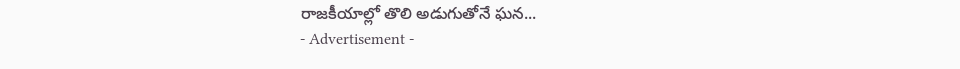రాజకీయాల్లో తొలి అడుగుతోనే ఘన...
- Advertisement -